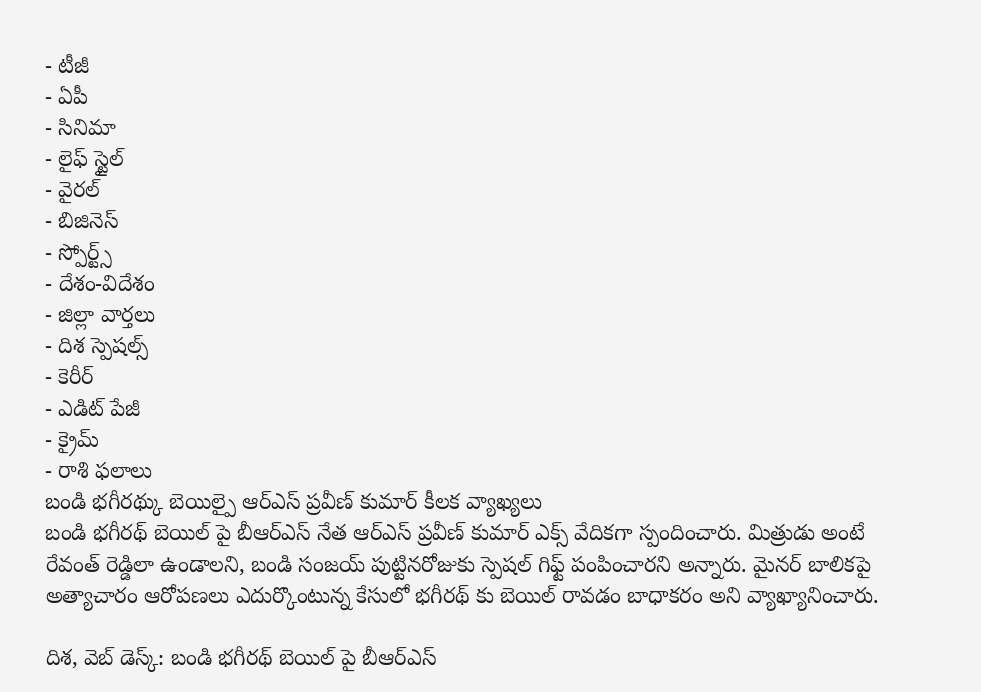- టీజీ
- ఏపీ
- సినిమా
- లైఫ్ స్టైల్
- వైరల్
- బిజినెస్
- స్పోర్ట్స్
- దేశం-విదేశం
- జిల్లా వార్తలు
- దిశ స్పెషల్స్
- కెరీర్
- ఎడిట్ పేజీ
- క్రైమ్
- రాశి ఫలాలు
బండి భగీరథ్కు బెయిల్పై ఆర్ఎస్ ప్రవీణ్ కుమార్ కీలక వ్యాఖ్యలు
బండి భగీరథ్ బెయిల్ పై బీఆర్ఎస్ నేత ఆర్ఎస్ ప్రవీణ్ కుమార్ ఎక్స్ వేదికగా స్పందించారు. మిత్రుడు అంటే రేవంత్ రెడ్డిలా ఉండాలని, బండి సంజయ్ పుట్టినరోజుకు స్పెషల్ గిఫ్ట్ పంపించారని అన్నారు. మైనర్ బాలికపై అత్యాచారం ఆరోపణలు ఎదుర్కొంటున్న కేసులో భగీరథ్ కు బెయిల్ రావడం బాధాకరం అని వ్యాఖ్యానించారు.

దిశ, వెబ్ డెస్క్: బండి భగీరథ్ బెయిల్ పై బీఆర్ఎస్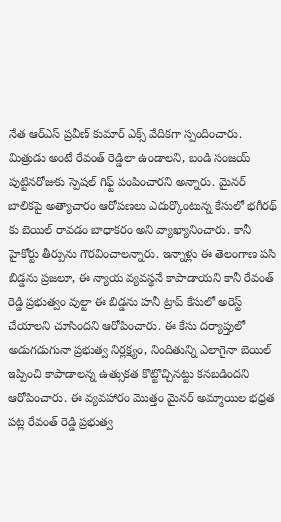నేత ఆర్ఎస్ ప్రవీణ్ కుమార్ ఎక్స్ వేదికగా స్పందించారు. మిత్రుడు అంటే రేవంత్ రెడ్డిలా ఉండాలని, బండి సంజయ్ పుట్టినరోజుకు స్పెషల్ గిఫ్ట్ పంపించారని అన్నారు. మైనర్ బాలికపై అత్యాచారం ఆరోపణలు ఎదుర్కొంటున్న కేసులో భగీరథ్ కు బెయిల్ రావడం బాధాకరం అని వ్యాఖ్యానించారు. కానీ హైకోర్టు తీర్పును గౌరవించాలన్నారు. ఇన్నాళ్లు ఈ తెలంగాణ పసి బిడ్డను ప్రజలూ, ఈ న్యాయ వ్యవస్థనే కాపాడాయని కానీ రేవంత్ రెడ్డి ప్రభుత్వం వుల్టా ఈ బిడ్డను హనీ ట్రాప్ కేసులో అరెస్ట్ చేయాలని చూసిందని ఆరోపించారు. ఈ కేసు దర్యాప్తులో అడుగడుగునా ప్రభుత్వ నిర్లక్ష్యం, నిందితున్ని ఎలాగైనా బెయిల్ ఇప్పించి కాపాడాలన్న ఉత్సుకత కొట్టొచ్చినట్టు కనబడిందని ఆరోపించారు. ఈ వ్యవహారం మొత్తం మైనర్ అమ్మాయిల భధ్రత పట్ల రేవంత్ రెడ్డి ప్రభుత్వ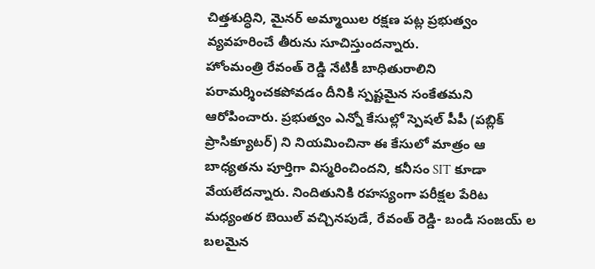చిత్తశుద్ధిని, మైనర్ అమ్మాయిల రక్షణ పట్ల ప్రభుత్వం వ్యవహరించే తీరును సూచిస్తుందన్నారు.
హోంమంత్రి రేవంత్ రెడ్డి నేటికీ బాధితురాలిని పరామర్శించకపోవడం దీనికి స్పష్టమైన సంకేతమని ఆరోపించారు. ప్రభుత్వం ఎన్నో కేసుల్లో స్పెషల్ పీపీ (పబ్లిక్ ప్రాసిక్యూటర్) ని నియమించినా ఈ కేసులో మాత్రం ఆ బాధ్యతను పూర్తిగా విస్మరించిందని, కనీసం SIT కూడా వేయలేదన్నారు. నిందితునికి రహస్యంగా పరీక్షల పేరిట మధ్యంతర బెయిల్ వచ్చినపుడే, రేవంత్ రెడ్డి- బండి సంజయ్ ల బలమైన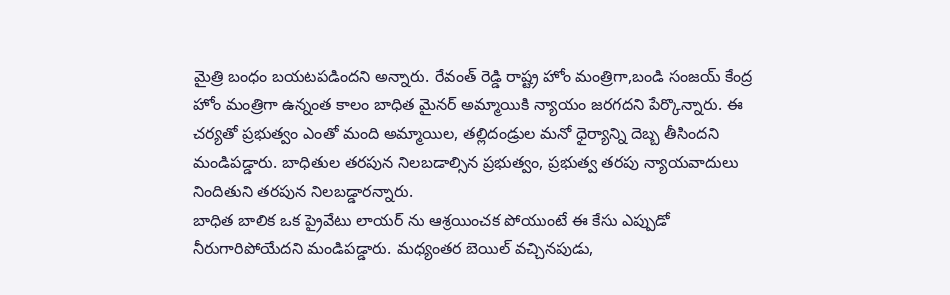మైత్రి బంధం బయటపడిందని అన్నారు. రేవంత్ రెడ్డి రాష్ట్ర హోం మంత్రిగా,బండి సంజయ్ కేంద్ర హోం మంత్రిగా ఉన్నంత కాలం బాధిత మైనర్ అమ్మాయికి న్యాయం జరగదని పేర్కొన్నారు. ఈ చర్యతో ప్రభుత్వం ఎంతో మంది అమ్మాయిల, తల్లిదండ్రుల మనో ధైర్యాన్ని దెబ్బ తీసిందని మండిపడ్డారు. బాధితుల తరపున నిలబడాల్సిన ప్రభుత్వం, ప్రభుత్వ తరపు న్యాయవాదులు నిందితుని తరపున నిలబడ్డారన్నారు.
బాధిత బాలిక ఒక ప్రైవేటు లాయర్ ను ఆశ్రయించక పోయుంటే ఈ కేసు ఎప్పుడో నీరుగారిపోయేదని మండిపడ్డారు. మధ్యంతర బెయిల్ వచ్చినపుడు,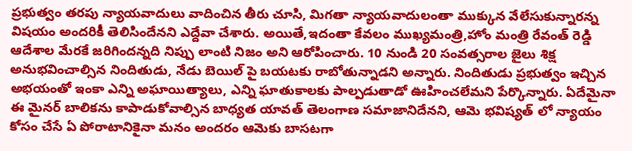ప్రభుత్వం తరపు న్యాయవాదులు వాదించిన తీరు చూసి, మిగతా న్యాయవాదులంతా ముక్కున వేలేసుకున్నారన్న విషయం అందరికీ తెలిసిందేనని ఎద్దేవా చేశారు. అయితే,ఇదంతా కేవలం ముఖ్యమంత్రి,హోం మంత్రి రేవంత్ రెడ్డి ఆదేశాల మేరకే జరిగిందన్నది నిప్పు లాంటి నిజం అని ఆరోపించారు. 10 నుండి 20 సంవత్సరాల జైలు శిక్ష అనుభవించాల్సిన నిందితుడు, నేడు బెయిల్ పై బయటకు రాబోతున్నాడని అన్నారు. నిందితుడు ప్రభుత్వం ఇచ్చిన అభయంతో ఇంకా ఎన్ని అఘాయిత్యాలు, ఎన్ని ఘాతుకాలకు పాల్పడుతాడో ఊహించలేమని పేర్కొన్నారు. ఏదేమైనా ఈ మైనర్ బాలికను కాపాడుకోవాల్సిన బాధ్యత యావత్ తెలంగాణ సమాజానిదేనని, ఆమె భవిష్యత్ లో న్యాయం కోసం చేసే ఏ పోరాటానికైనా మనం అందరం ఆమెకు బాసటగా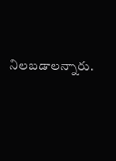నిలబడాలన్నారు.